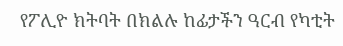የፖሊዮ ክትባት በክልሉ ከፊታችን ዓርብ የካቲት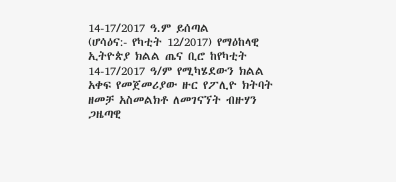14-17/2017 ዓ.ም ይሰጣል
(ሆሳዕና:- የካቲት 12/2017) የማዕከላዊ ኢትዮጵያ ክልል ጤና ቢሮ ከየካቲት 14-17/2017 ዓ/ም የሚካሄደውን ክልል አቀፍ የመጀመሪያው ዙር የፖሊዮ ክትባት ዘመቻ አስመልክቶ ለመገናኘት ብዙሃን ጋዜጣዊ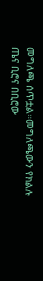መግለጫ ሰጥቷል።መግለጫውን የክልሉ ጤና ቢሮና በቢሮው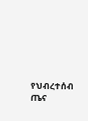የህብረተሰብ ጤና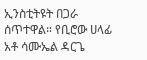ኢንስቲትዩት በጋራ ሰጥተዋል። የቢሮው ሀላፊ አቶ ሳሙኤል ዳርጌ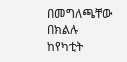በመግለጫቸው በክልሉ ከየካቲት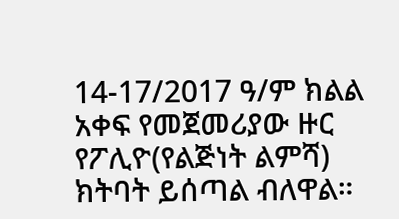14-17/2017 ዓ/ም ክልል አቀፍ የመጀመሪያው ዙር የፖሊዮ(የልጅነት ልምሻ) ክትባት ይሰጣል ብለዋል።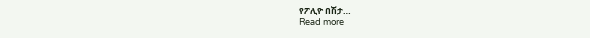የፖሊዮ በሽታ…
Read more